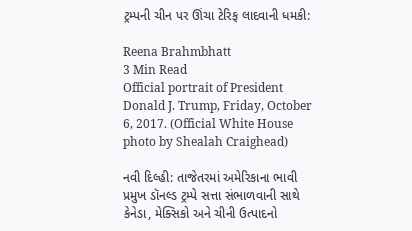ટ્રમ્પની ચીન પર ઊંચા ટેરિફ લાદવાની ધમકી:

Reena Brahmbhatt
3 Min Read
Official portrait of President Donald J. Trump, Friday, October 6, 2017. (Official White House photo by Shealah Craighead)

નવી દિલ્હી: તાજેતરમાં અમેરિકાના ભાવી પ્રમુખ ડૉનલ્ડ ટ્રમ્પે સત્તા સંભાળવાની સાથે કેનેડા, મેક્સિકો અને ચીની ઉત્પાદનો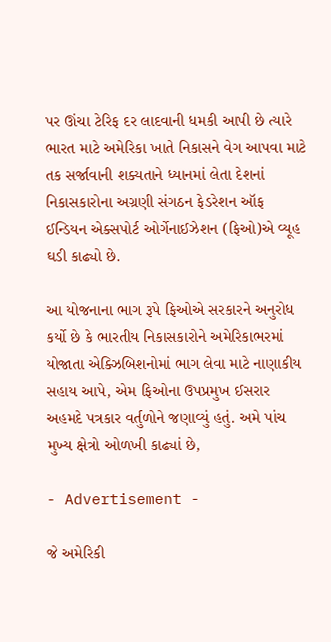પર ઊંચા ટેરિફ દર લાદવાની ધમકી આપી છે ત્યારે ભારત માટે અમેરિકા ખાતે નિકાસને વેગ આપવા માટે તક સર્જાવાની શક્યતાને ધ્યાનમાં લેતા દેશનાં નિકાસકારોના અગ્રણી સંગઠન ફેડરેશન ઑફ ઈન્ડિયન એક્સપોર્ટ ઓર્ગેનાઈઝેશન (ફિઓ)એ વ્યૂહ ઘડી કાઢ્યો છે.

આ યોજનાના ભાગ રૂપે ફિઓએ સરકારને અનુરોધ કર્યો છે કે ભારતીય નિકાસકારોને અમેરિકાભરમાં યોજાતા એક્ઝિબિશનોમાં ભાગ લેવા માટે નાણાકીય સહાય આપે, એમ ફિઓના ઉપપ્રમુખ ઈસરાર અહમદે પત્રકાર વર્તુળોને જણાવ્યું હતું. અમે પાંચ મુખ્ય ક્ષેત્રો ઓળખી કાઢ્યાં છે,

- Advertisement -

જે અમેરિકી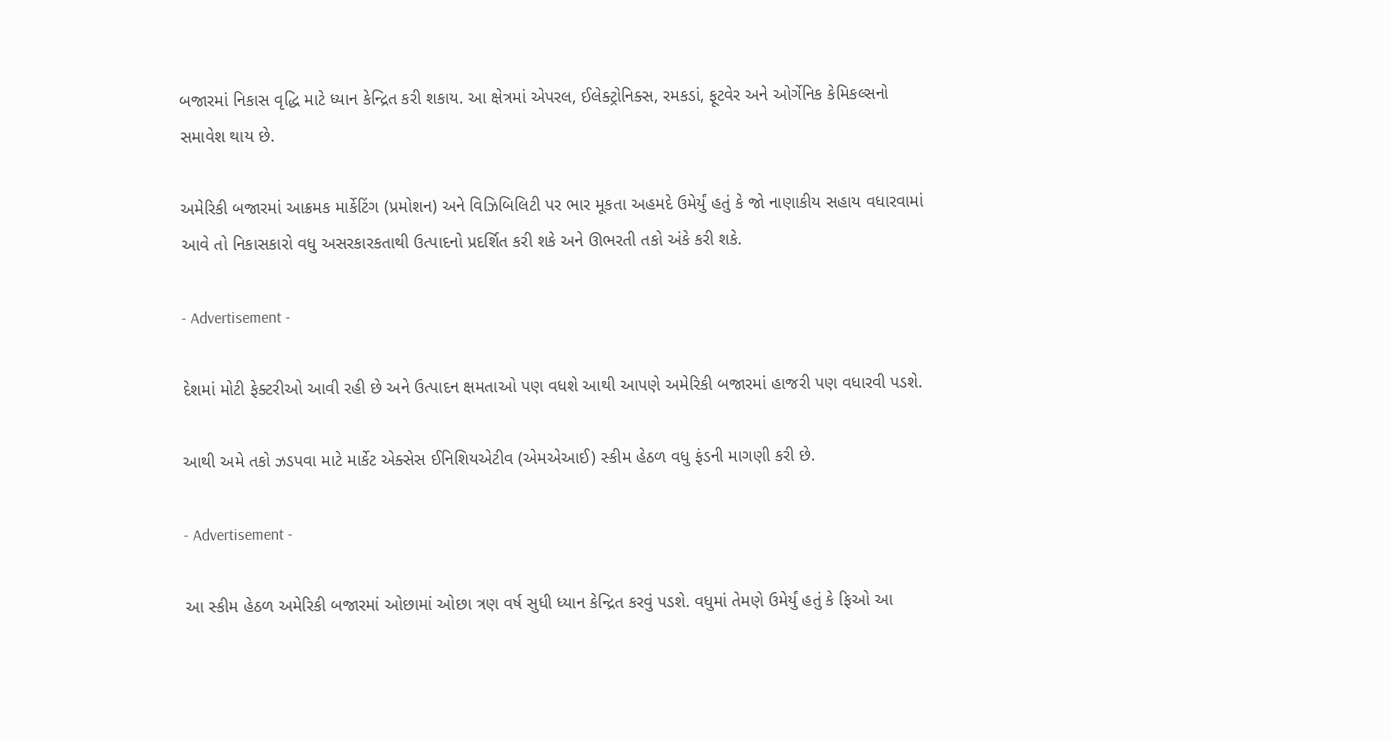બજારમાં નિકાસ વૃદ્ધિ માટે ધ્યાન કેન્દ્રિત કરી શકાય. આ ક્ષેત્રમાં એપરલ, ઈલેક્ટ્રોનિક્સ, રમકડાં, ફૂટવેર અને ઓર્ગેનિક કેમિકલ્સનો સમાવેશ થાય છે.

અમેરિકી બજારમાં આક્રમક માર્કેટિંગ (પ્રમોશન) અને વિઝિબિલિટી પર ભાર મૂકતા અહમદે ઉમેર્યું હતું કે જો નાણાકીય સહાય વધારવામાં આવે તો નિકાસકારો વધુ અસરકારકતાથી ઉત્પાદનો પ્રદર્શિત કરી શકે અને ઊભરતી તકો અંકે કરી શકે.

- Advertisement -

દેશમાં મોટી ફેક્ટરીઓ આવી રહી છે અને ઉત્પાદન ક્ષમતાઓ પણ વધશે આથી આપણે અમેરિકી બજારમાં હાજરી પણ વધારવી પડશે.

આથી અમે તકો ઝડપવા માટે માર્કેટ એક્સેસ ઈનિશિયએટીવ (એમએઆઈ) સ્કીમ હેઠળ વધુ ફંડની માગણી કરી છે.

- Advertisement -

આ સ્કીમ હેઠળ અમેરિકી બજારમાં ઓછામાં ઓછા ત્રણ વર્ષ સુધી ધ્યાન કેન્દ્રિત કરવું પડશે. વધુમાં તેમણે ઉમેર્યું હતું કે ફિઓ આ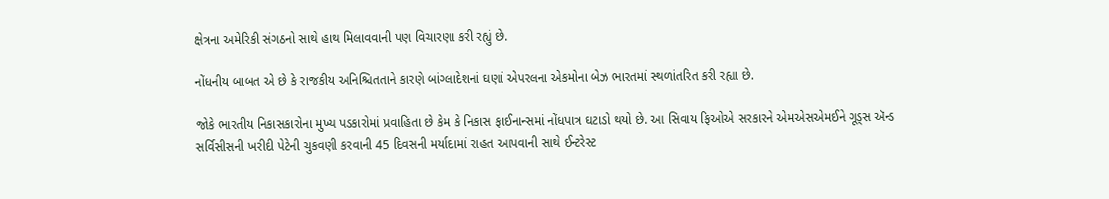ક્ષેત્રના અમેરિકી સંગઠનો સાથે હાથ મિલાવવાની પણ વિચારણા કરી રહ્યું છે.

નોંધનીય બાબત એ છે કે રાજકીય અનિશ્ચિતતાને કારણે બાંગ્લાદેશનાં ઘણાં એપરલના એકમોના બેઝ ભારતમાં સ્થળાંતરિત કરી રહ્યા છે.

જોકે ભારતીય નિકાસકારોના મુખ્ય પડકારોમાં પ્રવાહિતા છે કેમ કે નિકાસ ફાઈનાન્સમાં નોંધપાત્ર ઘટાડો થયો છે. આ સિવાય ફિઓએ સરકારને એમએસએમઈને ગૂડ્સ ઍન્ડ સર્વિસીસની ખરીદી પેટેની ચુકવણી કરવાની 45 દિવસની મર્યાદામાં રાહત આપવાની સાથે ઈન્ટરેસ્ટ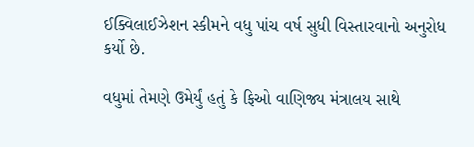ઈક્વિલાઈઝેશન સ્કીમને વધુ પાંચ વર્ષ સુધી વિસ્તારવાનો અનુરોધ કર્યો છે.

વધુમાં તેમણે ઉમેર્યું હતું કે ફિઓ વાણિજ્ય મંત્રાલય સાથે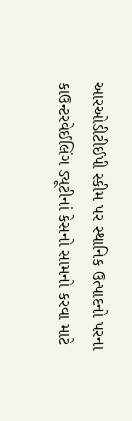આરઓડીટીઈપી સ્કીમ પર સ્થાનિક ઉત્પાદનો પરના કાઉન્ટરવેઈલિંગ ડ્યૂટીનાં કેસનો સામનો કરવા માટે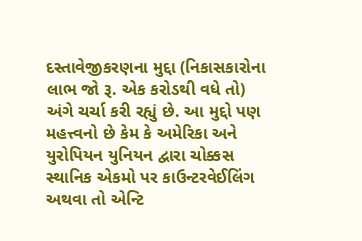દસ્તાવેજીકરણના મુદ્દા (નિકાસકારોના લાભ જો રૂ. એક કરોડથી વધે તો) અંગે ચર્ચા કરી રહ્યું છે. આ મુદ્દો પણ મહત્ત્વનો છે કેમ કે અમેરિકા અને યુરોપિયન યુનિયન દ્વારા ચોક્કસ સ્થાનિક એકમો પર કાઉન્ટરવેઈલિંગ અથવા તો એન્ટિ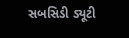સબસિડી ડ્યૂટી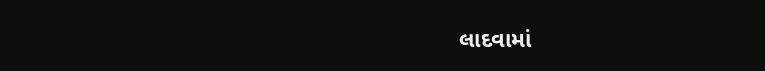લાદવામાં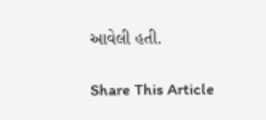આવેલી હતી.

Share This Article